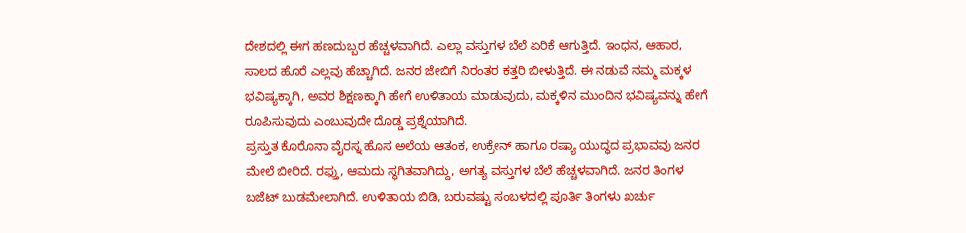ದೇಶದಲ್ಲಿ ಈಗ ಹಣದುಬ್ಬರ ಹೆಚ್ಚಳವಾಗಿದೆ. ಎಲ್ಲಾ ವಸ್ತುಗಳ ಬೆಲೆ ಏರಿಕೆ ಆಗುತ್ತಿದೆ. ಇಂಧನ, ಆಹಾರ, ಸಾಲದ ಹೊರೆ ಎಲ್ಲವು ಹೆಚ್ಚಾಗಿದೆ. ಜನರ ಜೇಬಿಗೆ ನಿರಂತರ ಕತ್ತರಿ ಬೀಳುತ್ತಿದೆ. ಈ ನಡುವೆ ನಮ್ಮ ಮಕ್ಕಳ ಭವಿಷ್ಯಕ್ಕಾಗಿ, ಅವರ ಶಿಕ್ಷಣಕ್ಕಾಗಿ ಹೇಗೆ ಉಳಿತಾಯ ಮಾಡುವುದು, ಮಕ್ಕಳಿನ ಮುಂದಿನ ಭವಿಷ್ಯವನ್ನು ಹೇಗೆ ರೂಪಿಸುವುದು ಎಂಬುವುದೇ ದೊಡ್ಡ ಪ್ರಶ್ನೆಯಾಗಿದೆ.
ಪ್ರಸ್ತುತ ಕೊರೊನಾ ವೈರಸ್ನ ಹೊಸ ಅಲೆಯ ಆತಂಕ, ಉಕ್ರೇನ್ ಹಾಗೂ ರಷ್ಯಾ ಯುದ್ಧದ ಪ್ರಭಾವವು ಜನರ ಮೇಲೆ ಬೀರಿದೆ. ರಫ್ತು, ಆಮದು ಸ್ಥಗಿತವಾಗಿದ್ದು, ಅಗತ್ಯ ವಸ್ತುಗಳ ಬೆಲೆ ಹೆಚ್ಚಳವಾಗಿದೆ. ಜನರ ತಿಂಗಳ ಬಜೆಟ್ ಬುಡಮೇಲಾಗಿದೆ. ಉಳಿತಾಯ ಬಿಡಿ, ಬರುವಷ್ಟು ಸಂಬಳದಲ್ಲಿ ಪೂರ್ತಿ ತಿಂಗಳು ಖರ್ಚು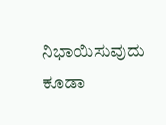ನಿಭಾಯಿಸುವುದು ಕೂಡಾ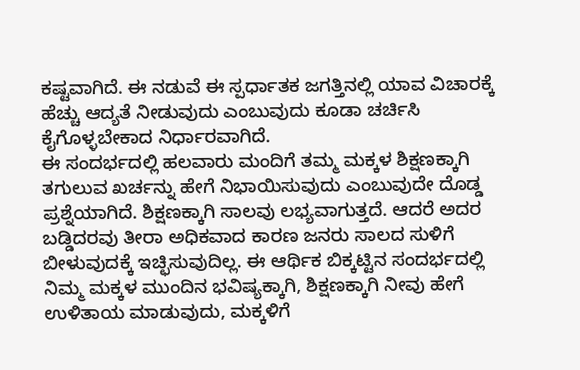ಕಷ್ಟವಾಗಿದೆ. ಈ ನಡುವೆ ಈ ಸ್ಪರ್ಧಾತಕ ಜಗತ್ತಿನಲ್ಲಿ ಯಾವ ವಿಚಾರಕ್ಕೆ ಹೆಚ್ಚು ಆದ್ಯತೆ ನೀಡುವುದು ಎಂಬುವುದು ಕೂಡಾ ಚರ್ಚಿಸಿ ಕೈಗೊಳ್ಳಬೇಕಾದ ನಿರ್ಧಾರವಾಗಿದೆ.
ಈ ಸಂದರ್ಭದಲ್ಲಿ ಹಲವಾರು ಮಂದಿಗೆ ತಮ್ಮ ಮಕ್ಕಳ ಶಿಕ್ಷಣಕ್ಕಾಗಿ ತಗುಲುವ ಖರ್ಚನ್ನು ಹೇಗೆ ನಿಭಾಯಿಸುವುದು ಎಂಬುವುದೇ ದೊಡ್ಡ ಪ್ರಶ್ನೆಯಾಗಿದೆ. ಶಿಕ್ಷಣಕ್ಕಾಗಿ ಸಾಲವು ಲಭ್ಯವಾಗುತ್ತದೆ. ಆದರೆ ಅದರ ಬಡ್ಡಿದರವು ತೀರಾ ಅಧಿಕವಾದ ಕಾರಣ ಜನರು ಸಾಲದ ಸುಳಿಗೆ ಬೀಳುವುದಕ್ಕೆ ಇಚ್ಛಿಸುವುದಿಲ್ಲ. ಈ ಆರ್ಥಿಕ ಬಿಕ್ಕಟ್ಟಿನ ಸಂದರ್ಭದಲ್ಲಿ ನಿಮ್ಮ ಮಕ್ಕಳ ಮುಂದಿನ ಭವಿಷ್ಯಕ್ಕಾಗಿ, ಶಿಕ್ಷಣಕ್ಕಾಗಿ ನೀವು ಹೇಗೆ ಉಳಿತಾಯ ಮಾಡುವುದು, ಮಕ್ಕಳಿಗೆ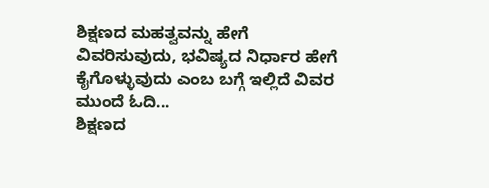ಶಿಕ್ಷಣದ ಮಹತ್ವವನ್ನು ಹೇಗೆ ವಿವರಿಸುವುದು, ಭವಿಷ್ಯದ ನಿರ್ಧಾರ ಹೇಗೆ ಕೈಗೊಳ್ಳುವುದು ಎಂಬ ಬಗ್ಗೆ ಇಲ್ಲಿದೆ ವಿವರ ಮುಂದೆ ಓದಿ...
ಶಿಕ್ಷಣದ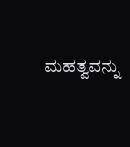ಮಹತ್ವವನ್ನು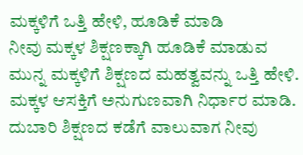ಮಕ್ಕಳಿಗೆ ಒತ್ತಿ ಹೇಳಿ, ಹೂಡಿಕೆ ಮಾಡಿ
ನೀವು ಮಕ್ಕಳ ಶಿಕ್ಷಣಕ್ಕಾಗಿ ಹೂಡಿಕೆ ಮಾಡುವ ಮುನ್ನ ಮಕ್ಕಳಿಗೆ ಶಿಕ್ಷಣದ ಮಹತ್ವವನ್ನು ಒತ್ತಿ ಹೇಳಿ. ಮಕ್ಕಳ ಆಸಕ್ತಿಗೆ ಅನುಗುಣವಾಗಿ ನಿರ್ಧಾರ ಮಾಡಿ. ದುಬಾರಿ ಶಿಕ್ಷಣದ ಕಡೆಗೆ ವಾಲುವಾಗ ನೀವು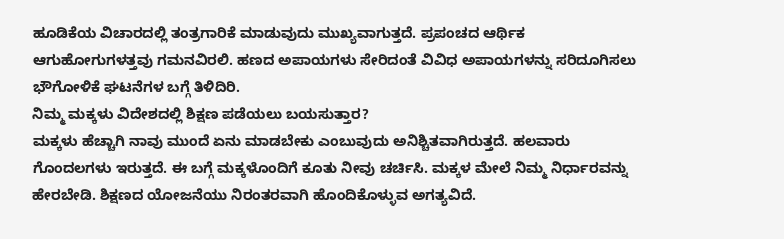ಹೂಡಿಕೆಯ ವಿಚಾರದಲ್ಲಿ ತಂತ್ರಗಾರಿಕೆ ಮಾಡುವುದು ಮುಖ್ಯವಾಗುತ್ತದೆ. ಪ್ರಪಂಚದ ಆರ್ಥಿಕ ಆಗುಹೋಗುಗಳತ್ತವು ಗಮನವಿರಲಿ. ಹಣದ ಅಪಾಯಗಳು ಸೇರಿದಂತೆ ವಿವಿಧ ಅಪಾಯಗಳನ್ನು ಸರಿದೂಗಿಸಲು ಭೌಗೋಳಿಕೆ ಘಟನೆಗಳ ಬಗ್ಗೆ ತಿಳಿದಿರಿ.
ನಿಮ್ಮ ಮಕ್ಕಳು ವಿದೇಶದಲ್ಲಿ ಶಿಕ್ಷಣ ಪಡೆಯಲು ಬಯಸುತ್ತಾರ?
ಮಕ್ಕಳು ಹೆಚ್ಚಾಗಿ ನಾವು ಮುಂದೆ ಏನು ಮಾಡಬೇಕು ಎಂಬುವುದು ಅನಿಶ್ಚಿತವಾಗಿರುತ್ತದೆ. ಹಲವಾರು ಗೊಂದಲಗಳು ಇರುತ್ತದೆ. ಈ ಬಗ್ಗೆ ಮಕ್ಕಳೊಂದಿಗೆ ಕೂತು ನೀವು ಚರ್ಚಿಸಿ. ಮಕ್ಕಳ ಮೇಲೆ ನಿಮ್ಮ ನಿರ್ಧಾರವನ್ನು ಹೇರಬೇಡಿ. ಶಿಕ್ಷಣದ ಯೋಜನೆಯು ನಿರಂತರವಾಗಿ ಹೊಂದಿಕೊಳ್ಳುವ ಅಗತ್ಯವಿದೆ.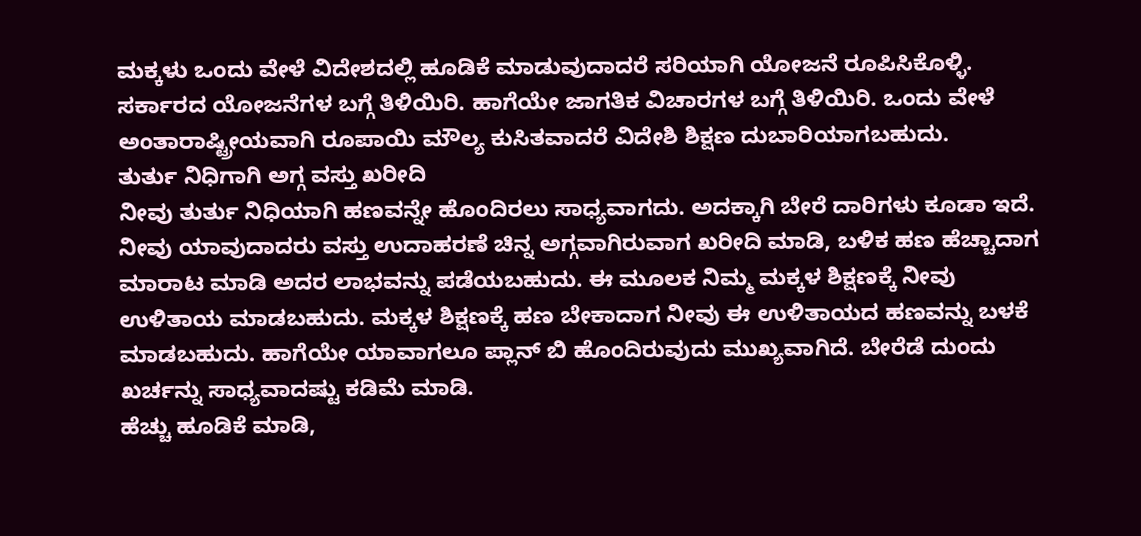ಮಕ್ಕಳು ಒಂದು ವೇಳೆ ವಿದೇಶದಲ್ಲಿ ಹೂಡಿಕೆ ಮಾಡುವುದಾದರೆ ಸರಿಯಾಗಿ ಯೋಜನೆ ರೂಪಿಸಿಕೊಳ್ಳಿ. ಸರ್ಕಾರದ ಯೋಜನೆಗಳ ಬಗ್ಗೆ ತಿಳಿಯಿರಿ. ಹಾಗೆಯೇ ಜಾಗತಿಕ ವಿಚಾರಗಳ ಬಗ್ಗೆ ತಿಳಿಯಿರಿ. ಒಂದು ವೇಳೆ ಅಂತಾರಾಷ್ಟ್ರೀಯವಾಗಿ ರೂಪಾಯಿ ಮೌಲ್ಯ ಕುಸಿತವಾದರೆ ವಿದೇಶಿ ಶಿಕ್ಷಣ ದುಬಾರಿಯಾಗಬಹುದು.
ತುರ್ತು ನಿಧಿಗಾಗಿ ಅಗ್ಗ ವಸ್ತು ಖರೀದಿ
ನೀವು ತುರ್ತು ನಿಧಿಯಾಗಿ ಹಣವನ್ನೇ ಹೊಂದಿರಲು ಸಾಧ್ಯವಾಗದು. ಅದಕ್ಕಾಗಿ ಬೇರೆ ದಾರಿಗಳು ಕೂಡಾ ಇದೆ. ನೀವು ಯಾವುದಾದರು ವಸ್ತು ಉದಾಹರಣೆ ಚಿನ್ನ ಅಗ್ಗವಾಗಿರುವಾಗ ಖರೀದಿ ಮಾಡಿ, ಬಳಿಕ ಹಣ ಹೆಚ್ಚಾದಾಗ ಮಾರಾಟ ಮಾಡಿ ಅದರ ಲಾಭವನ್ನು ಪಡೆಯಬಹುದು. ಈ ಮೂಲಕ ನಿಮ್ಮ ಮಕ್ಕಳ ಶಿಕ್ಷಣಕ್ಕೆ ನೀವು ಉಳಿತಾಯ ಮಾಡಬಹುದು. ಮಕ್ಕಳ ಶಿಕ್ಷಣಕ್ಕೆ ಹಣ ಬೇಕಾದಾಗ ನೀವು ಈ ಉಳಿತಾಯದ ಹಣವನ್ನು ಬಳಕೆ ಮಾಡಬಹುದು. ಹಾಗೆಯೇ ಯಾವಾಗಲೂ ಪ್ಲಾನ್ ಬಿ ಹೊಂದಿರುವುದು ಮುಖ್ಯವಾಗಿದೆ. ಬೇರೆಡೆ ದುಂದು ಖರ್ಚನ್ನು ಸಾಧ್ಯವಾದಷ್ಟು ಕಡಿಮೆ ಮಾಡಿ.
ಹೆಚ್ಚು ಹೂಡಿಕೆ ಮಾಡಿ,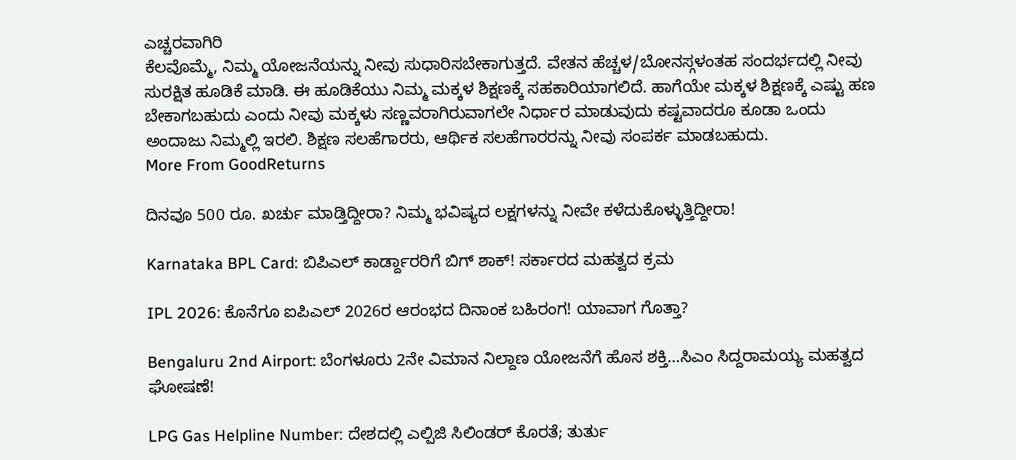ಎಚ್ಚರವಾಗಿರಿ
ಕೆಲವೊಮ್ಮೆ, ನಿಮ್ಮ ಯೋಜನೆಯನ್ನು ನೀವು ಸುಧಾರಿಸಬೇಕಾಗುತ್ತದೆ. ವೇತನ ಹೆಚ್ಚಳ/ಬೋನಸ್ಗಳಂತಹ ಸಂದರ್ಭದಲ್ಲಿ ನೀವು ಸುರಕ್ಷಿತ ಹೂಡಿಕೆ ಮಾಡಿ. ಈ ಹೂಡಿಕೆಯು ನಿಮ್ಮ ಮಕ್ಕಳ ಶಿಕ್ಷಣಕ್ಕೆ ಸಹಕಾರಿಯಾಗಲಿದೆ. ಹಾಗೆಯೇ ಮಕ್ಕಳ ಶಿಕ್ಷಣಕ್ಕೆ ಎಷ್ಟು ಹಣ ಬೇಕಾಗಬಹುದು ಎಂದು ನೀವು ಮಕ್ಕಳು ಸಣ್ಣವರಾಗಿರುವಾಗಲೇ ನಿರ್ಧಾರ ಮಾಡುವುದು ಕಷ್ಟವಾದರೂ ಕೂಡಾ ಒಂದು ಅಂದಾಜು ನಿಮ್ಮಲ್ಲಿ ಇರಲಿ. ಶಿಕ್ಷಣ ಸಲಹೆಗಾರರು, ಆರ್ಥಿಕ ಸಲಹೆಗಾರರನ್ನು ನೀವು ಸಂಪರ್ಕ ಮಾಡಬಹುದು.
More From GoodReturns

ದಿನವೂ 500 ರೂ. ಖರ್ಚು ಮಾಡ್ತಿದ್ದೀರಾ? ನಿಮ್ಮ ಭವಿಷ್ಯದ ಲಕ್ಷಗಳನ್ನು ನೀವೇ ಕಳೆದುಕೊಳ್ಳುತ್ತಿದ್ದೀರಾ!

Karnataka BPL Card: ಬಿಪಿಎಲ್ ಕಾರ್ಡ್ದಾರರಿಗೆ ಬಿಗ್ ಶಾಕ್! ಸರ್ಕಾರದ ಮಹತ್ವದ ಕ್ರಮ

IPL 2026: ಕೊನೆಗೂ ಐಪಿಎಲ್ 2026ರ ಆರಂಭದ ದಿನಾಂಕ ಬಹಿರಂಗ! ಯಾವಾಗ ಗೊತ್ತಾ?

Bengaluru 2nd Airport: ಬೆಂಗಳೂರು 2ನೇ ವಿಮಾನ ನಿಲ್ದಾಣ ಯೋಜನೆಗೆ ಹೊಸ ಶಕ್ತಿ…ಸಿಎಂ ಸಿದ್ದರಾಮಯ್ಯ ಮಹತ್ವದ ಘೋಷಣೆ!

LPG Gas Helpline Number: ದೇಶದಲ್ಲಿ ಎಲ್ಪಿಜಿ ಸಿಲಿಂಡರ್ ಕೊರತೆ; ತುರ್ತು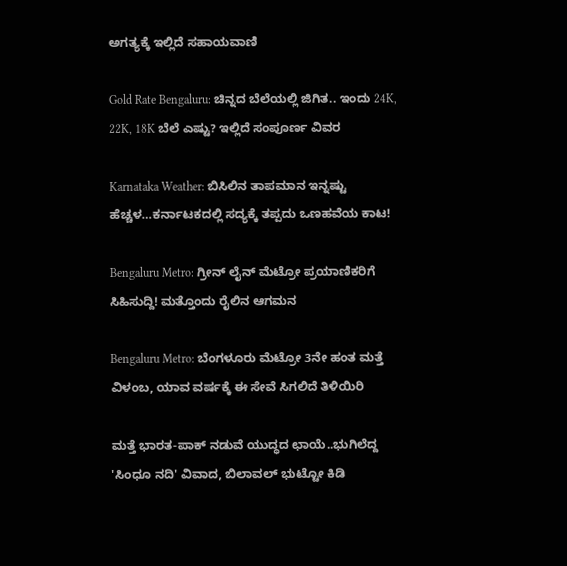ಅಗತ್ಯಕ್ಕೆ ಇಲ್ಲಿದೆ ಸಹಾಯವಾಣಿ

Gold Rate Bengaluru: ಚಿನ್ನದ ಬೆಲೆಯಲ್ಲಿ ಜಿಗಿತ.. ಇಂದು 24K, 22K, 18K ಬೆಲೆ ಎಷ್ಟು? ಇಲ್ಲಿದೆ ಸಂಪೂರ್ಣ ವಿವರ

Karnataka Weather: ಬಿಸಿಲಿನ ತಾಪಮಾನ ಇನ್ನಷ್ಟು ಹೆಚ್ಚಳ…ಕರ್ನಾಟಕದಲ್ಲಿ ಸದ್ಯಕ್ಕೆ ತಪ್ಪದು ಒಣಹವೆಯ ಕಾಟ!

Bengaluru Metro: ಗ್ರೀನ್ ಲೈನ್ ಮೆಟ್ರೋ ಪ್ರಯಾಣಿಕರಿಗೆ ಸಿಹಿಸುದ್ದಿ! ಮತ್ತೊಂದು ರೈಲಿನ ಆಗಮನ

Bengaluru Metro: ಬೆಂಗಳೂರು ಮೆಟ್ರೋ 3ನೇ ಹಂತ ಮತ್ತೆ ವಿಳಂಬ, ಯಾವ ವರ್ಷಕ್ಕೆ ಈ ಸೇವೆ ಸಿಗಲಿದೆ ತಿಳಿಯಿರಿ

ಮತ್ತೆ ಭಾರತ-ಪಾಕ್ ನಡುವೆ ಯುದ್ಧದ ಛಾಯೆ..ಭುಗಿಲೆದ್ದ 'ಸಿಂಧೂ ನದಿ' ವಿವಾದ, ಬಿಲಾವಲ್ ಭುಟ್ಟೋ ಕಿಡಿ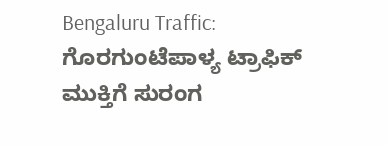Bengaluru Traffic: ಗೊರಗುಂಟೆಪಾಳ್ಯ ಟ್ರಾಫಿಕ್ ಮುಕ್ತಿಗೆ ಸುರಂಗ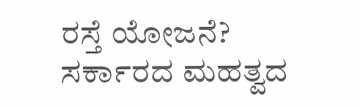ರಸ್ತೆ ಯೋಜನೆ? ಸರ್ಕಾರದ ಮಹತ್ವದ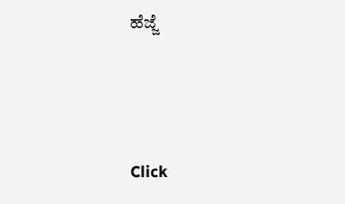ಹೆಜ್ಜೆ



Click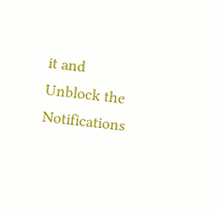it and Unblock the Notifications